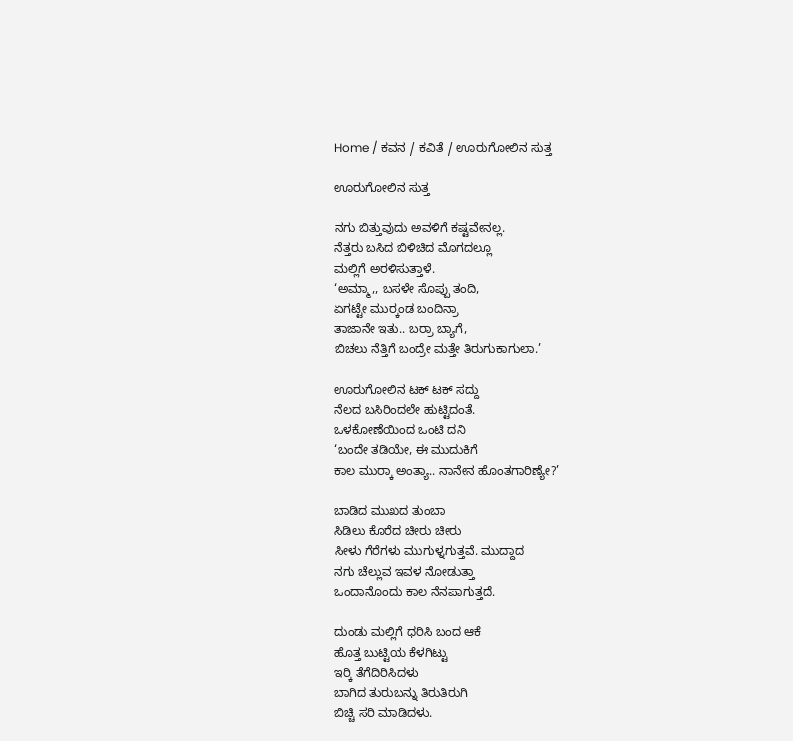Home / ಕವನ / ಕವಿತೆ / ಊರುಗೋಲಿನ ಸುತ್ತ

ಊರುಗೋಲಿನ ಸುತ್ತ

ನಗು ಬಿತ್ತುವುದು ಅವಳಿಗೆ ಕಷ್ಟವೇನಲ್ಲ.
ನೆತ್ತರು ಬಸಿದ ಬಿಳಿಚಿದ ಮೊಗದಲ್ಲೂ
ಮಲ್ಲಿಗೆ ಅರಳಿಸುತ್ತಾಳೆ.
‘ಅಮ್ಮಾ,, ಬಸಳೇ ಸೊಪ್ಪು ತಂದಿ,
ಏಗಟ್ಟೇ ಮುರ್‍ಕಂಡ ಬಂದಿನ್ರಾ
ತಾಜಾನೇ ಇತು.. ಬರ್ರಾ ಬ್ಯಾಗೆ,
ಬಿಚಲು ನೆತ್ತಿಗೆ ಬಂದ್ರೇ ಮತ್ತೇ ತಿರುಗುಕಾಗುಲಾ.’

ಊರುಗೋಲಿನ ಟಕ್ ಟಕ್ ಸದ್ದು
ನೆಲದ ಬಸಿರಿಂದಲೇ ಹುಟ್ಟಿದಂತೆ.
ಒಳಕೋಣೆಯಿಂದ ಒಂಟಿ ದನಿ
‘ಬಂದೇ ತಡಿಯೇ, ಈ ಮುದುಕಿಗೆ
ಕಾಲ ಮುರ್‍ಕಾ ಅಂತ್ಯಾ.. ನಾನೇನ ಹೊಂತಗಾರಿಣ್ಯೇ?’

ಬಾಡಿದ ಮುಖದ ತುಂಬಾ
ಸಿಡಿಲು ಕೊರೆದ ಚೀರು ಚೀರು
ಸೀಳು ಗೆರೆಗಳು ಮುಗುಳ್ನಗುತ್ತವೆ. ಮುದ್ದಾದ
ನಗು ಚೆಲ್ಲುವ ಇವಳ ನೋಡುತ್ತಾ
ಒಂದಾನೊಂದು ಕಾಲ ನೆನಪಾಗುತ್ತದೆ.

ದುಂಡು ಮಲ್ಲಿಗೆ ಧರಿಸಿ ಬಂದ ಆಕೆ
ಹೊತ್ತ ಬುಟ್ಟಿಯ ಕೆಳಗಿಟ್ಟು
ಇರ್‍ಕಿ ತೆಗೆದಿರಿಸಿದಳು
ಬಾಗಿದ ತುರುಬನ್ನು ತಿರುತಿರುಗಿ
ಬಿಚ್ಚಿ ಸರಿ ಮಾಡಿದಳು.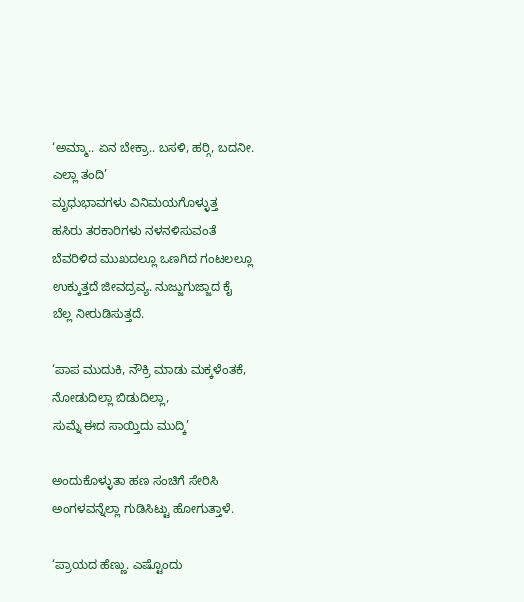‘ಅಮ್ಮಾ.. ಏನ ಬೇಕ್ರಾ.. ಬಸಳಿ, ಹರ್‍ಗಿ, ಬದನೀ.
ಎಲ್ಲಾ ತಂದಿ’
ಮೃಧುಭಾವಗಳು ವಿನಿಮಯಗೊಳ್ಳುತ್ತ
ಹಸಿರು ತರಕಾರಿಗಳು ನಳನಳಿಸುವಂತೆ
ಬೆವರಿಳಿದ ಮುಖದಲ್ಲೂ ಒಣಗಿದ ಗಂಟಲಲ್ಲೂ
ಉಕ್ಕುತ್ತದೆ ಜೀವದ್ರವ್ಯ. ನುಜ್ಜುಗುಜ್ಜಾದ ಕೈ
ಬೆಲ್ಲ ನೀರುಡಿಸುತ್ತದೆ.

‘ಪಾಪ ಮುದುಕಿ, ನೌಕ್ರಿ ಮಾಡು ಮಕ್ಕಳೆಂತಕೆ,
ನೋಡುದಿಲ್ಲಾ ಬಿಡುದಿಲ್ಲಾ,
ಸುಮ್ನೆ ಈದ ಸಾಯ್ತಿದು ಮುದ್ಕಿ’

ಅಂದುಕೊಳ್ಳುತಾ ಹಣ ಸಂಚಿಗೆ ಸೇರಿಸಿ
ಅಂಗಳವನ್ನೆಲ್ಲಾ ಗುಡಿಸಿಟ್ಟು ಹೋಗುತ್ತಾಳೆ.

‘ಪ್ರಾಯದ ಹೆಣ್ಣು. ಎಷ್ಟೊಂದು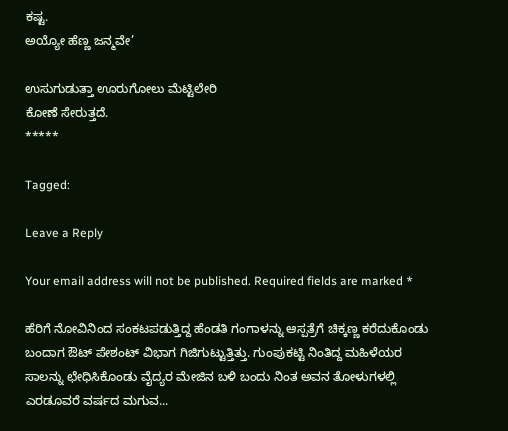ಕಷ್ಟ.
ಅಯ್ಯೋ ಹೆಣ್ಣ ಜನ್ಮವೇ’

ಉಸುಗುಡುತ್ತಾ ಊರುಗೋಲು ಮೆಟ್ಟಿಲೇರಿ
ಕೋಣೆ ಸೇರುತ್ತದೆ.
*****

Tagged:

Leave a Reply

Your email address will not be published. Required fields are marked *

ಹೆರಿಗೆ ನೋವಿನಿಂದ ಸಂಕಟಪಡುತ್ತಿದ್ದ ಹೆಂಡತಿ ಗಂಗಾಳನ್ನು ಆಸ್ಪತ್ರೆಗೆ ಚಿಕ್ಕಣ್ಣ ಕರೆದುಕೊಂಡು ಬಂದಾಗ ಔಟ್ ಪೇಶಂಟ್ ವಿಭಾಗ ಗಿಜಿಗುಟ್ಟುತ್ತಿತ್ತು. ಗುಂಪುಕಟ್ಟಿ ನಿಂತಿದ್ದ ಮಹಿಳೆಯರ ಸಾಲನ್ನು ಛೇಧಿಸಿಕೊಂಡು ವೈದ್ಯರ ಮೇಜಿನ ಬಳಿ ಬಂದು ನಿಂತ ಅವನ ತೋಳುಗಳಲ್ಲಿ ಎರಡೂವರೆ ವರ್ಷದ ಮಗುವ...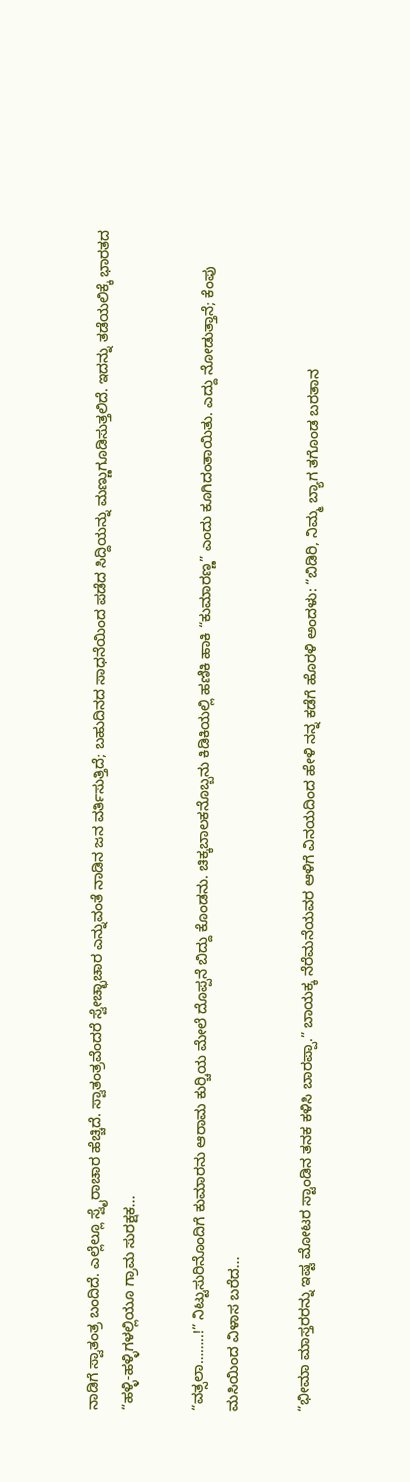ನಾಡಿಗೆ ಸ್ವಾತಂತ್ರ ಬಂದಿದೆ. ಎಲ್ಲೆಲ್ಲೂ ಸ್ವೈರಾಚಾರ ಹೆಚ್ಚಿದೆ. ಸ್ವಾತಂತ್ರವೆಂದರೆ ಸ್ವೇಚ್ಛಾಚಾರ ಎನ್ನುವಂತೆ ನಾಡಿನ ಜನ ವರ್ತಿಸುತ್ತಿದೆ; ಬಹುದಿನದ ಸಾಧನೆಯಿಂದ ಪಡೆದ ಸಿದ್ದಿಯನ್ನು ಮಣ್ಣುಗೂಡಿಸುತ್ತಲಿದೆ. ಇದನ್ನು ತಡೆಯಲಿಕ್ಕೆ ಭಾರತದ “ಹಳ್ಳಿ-ಹಳ್ಳಿಗಳಲ್ಲಿಯೂ ಗ್ರಾಮ ಸುರಕ್ಷಕ...

“ವತ್ಸಲಾ……..!” ನಿಟ್ಟುಸುರಿನೊಂದಿಗೆ ಕುಮಾರನು ಆರಾಮ ಕುರ್‍ಚಿಯ ಮೇಲೆ ದೊಪ್ಪನೆ ಬಿದ್ದು ಕೊಂಡನು. ಚಿಕ್ಕಬಾಲಕನೊಬ್ಬನು ಕಿಡಿಕಿಯಲ್ಲಿ ಹಣಿಕಿ ಹಾಕಿ “ಕುಮಾರಣ್ಣ” ಎಂದು ಕೂಗಿದಂತಾಯಿತು. ಎದ್ದು ನೋಡುತ್ತಾನೆ; ಕೆಂಪು ಮಸಿಯಿಂದ ವಿಳಾಸ ಬರೆದ...

“ಭೀಮಾ ಮಾಸ್ತರರನ್ನು ಇಷ್ಟ ಮೋಟರ ಸ್ಟಾಂಡಿನ ತನಕ ಕಳಿಸಿ ಬಾರಪ್ಪಾ.” ಬಾಯಕ್ಕ ನೆರೆಮನೆಯವರ ಆಳಿಗೆ ವಿನಯದಿಂದ ಹೇಳಿ ನನ್ನ ಕಡೆಗೆ ಹೊರಳಿ ಅಂದಳು: “ಬಿಡಿರಿ, ನಿಮ್ಮ ಬ್ಯಾಗ ತಗೊಂಡ ಬರತಾನ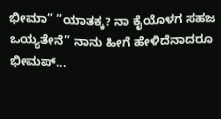ಭೀಮಾ” “ಯಾತಕ್ಕ? ನಾ ಕೈಯೊಳಗ ಸಹಜ ಒಯ್ಯತೇನೆ” ನಾನು ಹೀಗೆ ಹೇಳಿದೆನಾದರೂ ಭೀಮಪ್...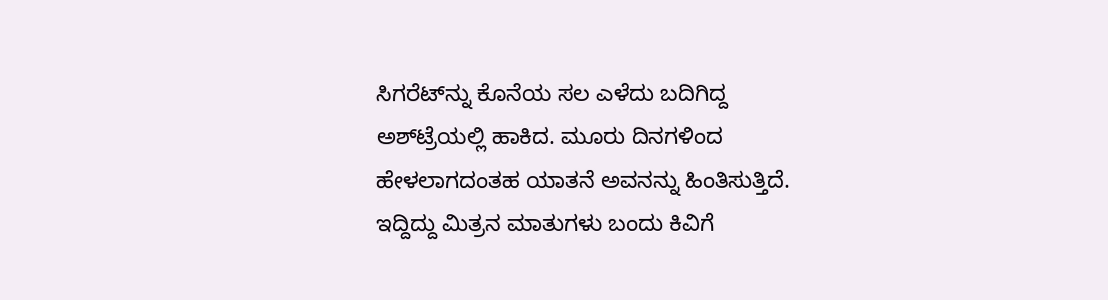ಸಿಗರೆಟ್‌ನ್ನು ಕೊನೆಯ ಸಲ ಎಳೆದು ಬದಿಗಿದ್ದ ಅಶ್‌ಟ್ರೆಯಲ್ಲಿ ಹಾಕಿದ. ಮೂರು ದಿನಗಳಿಂದ ಹೇಳಲಾಗದಂತಹ ಯಾತನೆ ಅವನನ್ನು ಹಿಂತಿಸುತ್ತಿದೆ. ಇದ್ದಿದ್ದು ಮಿತ್ರನ ಮಾತುಗಳು ಬಂದು ಕಿವಿಗೆ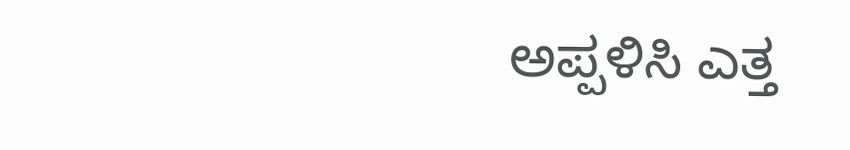ಅಪ್ಪಳಿಸಿ ಎತ್ತ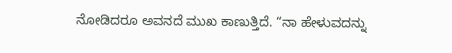ನೋಡಿದರೂ ಅವನದೆ ಮುಖ ಕಾಣುತ್ತಿದೆ. “ನಾ ಹೇಳುವದನ್ನು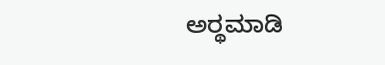ಅರ್‍ಥಮಾಡಿ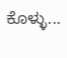ಕೊಳ್ಳು...